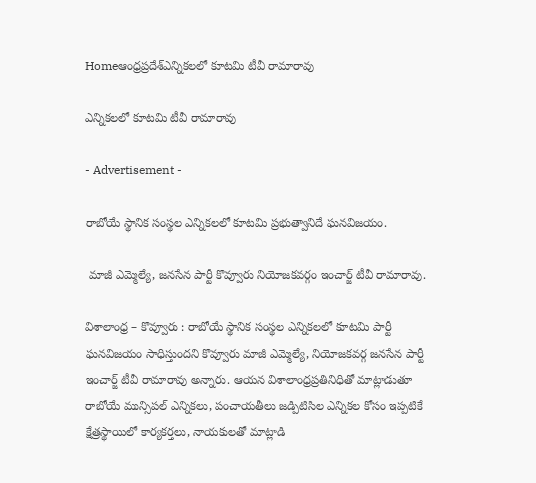Homeఆంధ్రప్రదేశ్ఎన్నికలలో కూటమి టీవీ రామారావు

ఎన్నికలలో కూటమి టీవీ రామారావు

- Advertisement -

రాబోయే స్థానిక సంస్థల ఎన్నికలలో కూటమి ప్రభుత్వానిదే ఘనవిజయం.

 మాజీ ఎమ్మెల్యే, జనసేన పార్టీ కొవ్వూరు నియోజకవర్గం ఇంచార్జ్ టీవీ రామారావు.

విశాలాంధ్ర – కొవ్వూరు : రాబోయే స్థానిక సంస్థల ఎన్నికలలో కూటమి పార్టీ ఘనవిజయం సాధిస్తుందని కొవ్వూరు మాజీ ఎమ్మెల్యే, నియోజకవర్గ జనసేన పార్టీ ఇంచార్జ్ టీవీ రామారావు అన్నారు. ఆయన విశాలాంధ్రప్రతినిధితో మాట్లాడుతూ రాబోయే మున్సిపల్ ఎన్నికలు, పంచాయతీలు జడ్పిటిసిల ఎన్నికల కోసం ఇప్పటికే క్షేత్రస్థాయిలో కార్యకర్తలు, నాయకులతో మాట్లాడి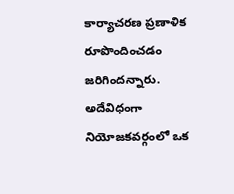కార్యాచరణ ప్రణాళిక రూపొందించడం జరిగిందన్నారు. అదేవిధంగా నియోజకవర్గంలో ఒక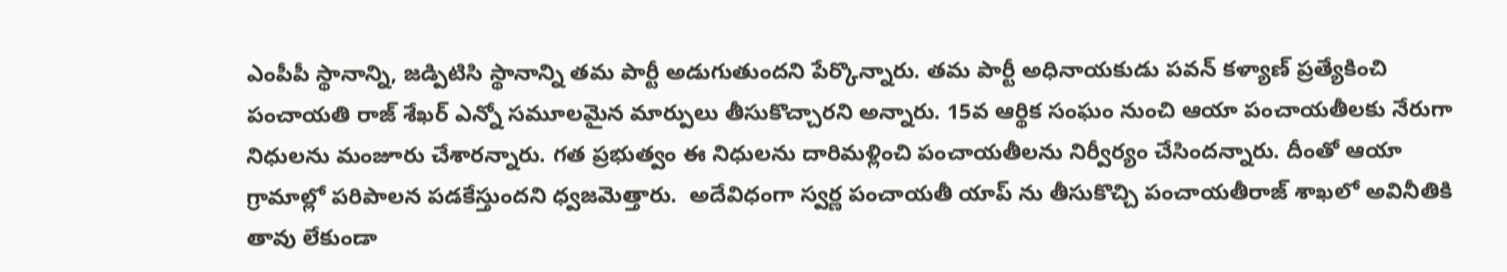ఎంపీపీ స్థానాన్ని, జడ్పిటిసి స్థానాన్ని తమ పార్టీ అడుగుతుందని పేర్కొన్నారు. తమ పార్టీ అధినాయకుడు పవన్ కళ్యాణ్ ప్రత్యేకించి పంచాయతి రాజ్ శేఖర్ ఎన్నో సమూలమైన మార్పులు తీసుకొచ్చారని అన్నారు. 15వ ఆర్థిక సంఘం నుంచి ఆయా పంచాయతీలకు నేరుగా నిధులను మంజూరు చేశారన్నారు. గత ప్రభుత్వం ఈ నిధులను దారిమళ్లించి పంచాయతీలను నిర్వీర్యం చేసిందన్నారు. దీంతో ఆయా గ్రామాల్లో పరిపాలన పడకేస్తుందని ధ్వజమెత్తారు.  అదేవిధంగా స్వర్ణ పంచాయతీ యాప్ ను తీసుకొచ్చి పంచాయతీరాజ్ శాఖలో అవినీతికి తావు లేకుండా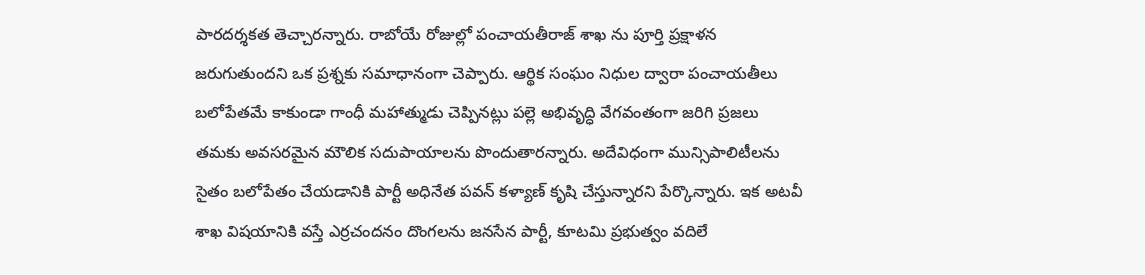పారదర్శకత తెచ్చారన్నారు. రాబోయే రోజుల్లో పంచాయతీరాజ్ శాఖ ను పూర్తి ప్రక్షాళన జరుగుతుందని ఒక ప్రశ్నకు సమాధానంగా చెప్పారు. ఆర్థిక సంఘం నిధుల ద్వారా పంచాయతీలు బలోపేతమే కాకుండా గాంధీ మహాత్ముడు చెప్పినట్లు పల్లె అభివృద్ధి వేగవంతంగా జరిగి ప్రజలు తమకు అవసరమైన మౌలిక సదుపాయాలను పొందుతారన్నారు. అదేవిధంగా మున్సిపాలిటీలను సైతం బలోపేతం చేయడానికి పార్టీ అధినేత పవన్ కళ్యాణ్ కృషి చేస్తున్నారని పేర్కొన్నారు. ఇక అటవీ శాఖ విషయానికి వస్తే ఎర్రచందనం దొంగలను జనసేన పార్టీ, కూటమి ప్రభుత్వం వదిలే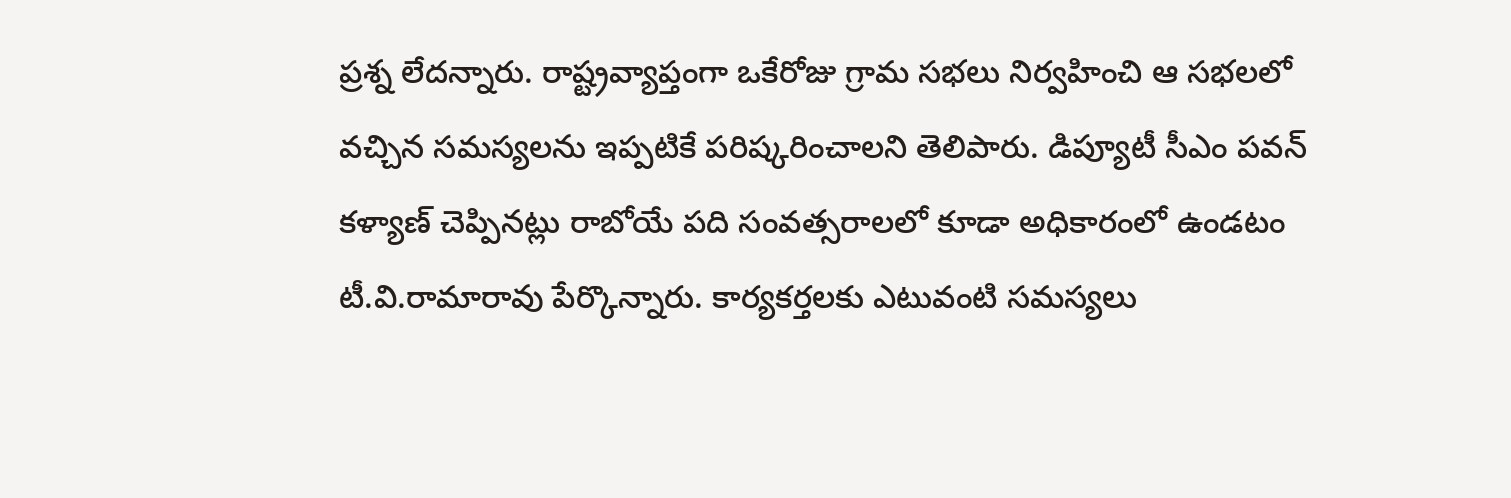ప్రశ్న లేదన్నారు. రాష్ట్రవ్యాప్తంగా ఒకేరోజు గ్రామ సభలు నిర్వహించి ఆ సభలలో వచ్చిన సమస్యలను ఇప్పటికే పరిష్కరించాలని తెలిపారు. డిప్యూటీ సీఎం పవన్ కళ్యాణ్ చెప్పినట్లు రాబోయే పది సంవత్సరాలలో కూడా అధికారంలో ఉండటం టీ.వి.రామారావు పేర్కొన్నారు. కార్యకర్తలకు ఎటువంటి సమస్యలు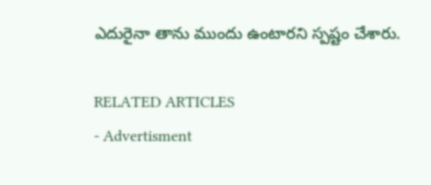ఎదురైనా తాను ముందు ఉంటారని స్పష్టం చేశారు.

RELATED ARTICLES
- Advertisment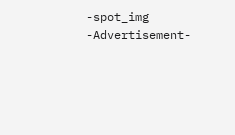-spot_img
-Advertisement-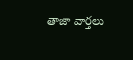తాజా వార్తలు